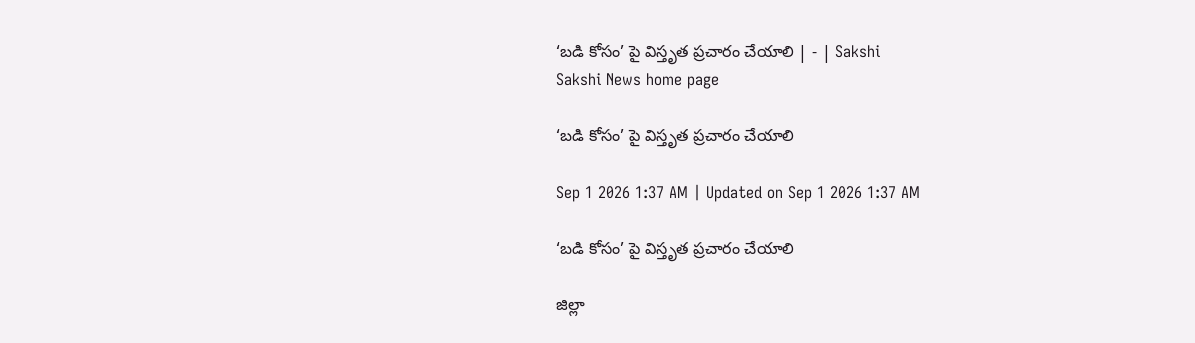‘బడి కోసం’ పై విస్తృత ప్రచారం చేయాలి | - | Sakshi
Sakshi News home page

‘బడి కోసం’ పై విస్తృత ప్రచారం చేయాలి

Sep 1 2026 1:37 AM | Updated on Sep 1 2026 1:37 AM

‘బడి కోసం’ పై విస్తృత ప్రచారం చేయాలి

జిల్లా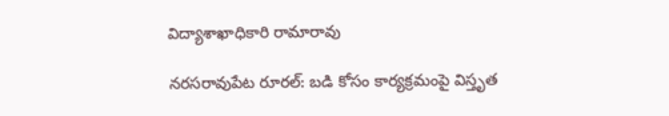విద్యాశాఖాధికారి రామారావు

నరసరావుపేట రూరల్‌: బడి కోసం కార్యక్రమంపై విస్తృత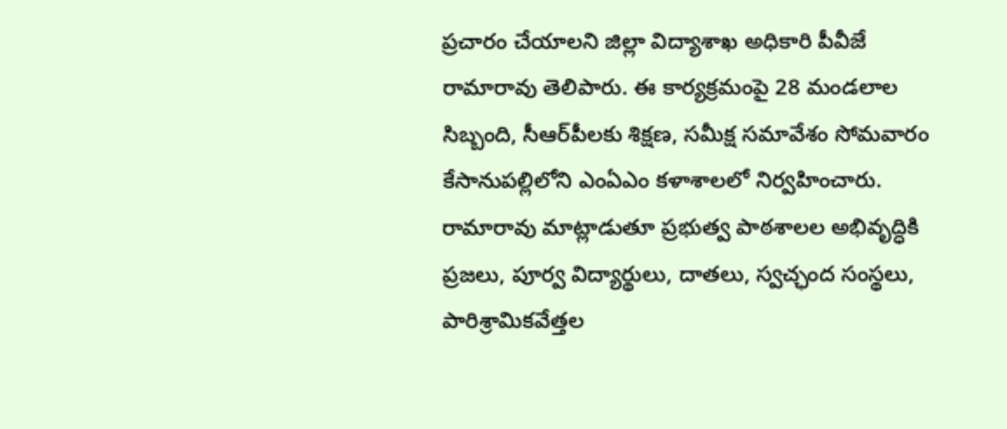ప్రచారం చేయాలని జిల్లా విద్యాశాఖ అధికారి పీవీజే రామారావు తెలిపారు. ఈ కార్యక్రమంపై 28 మండలాల సిబ్బంది, సీఆర్‌పీలకు శిక్షణ, సమీక్ష సమావేశం సోమవారం కేసానుపల్లిలోని ఎంఏఎం కళాశాలలో నిర్వహించారు. రామారావు మాట్లాడుతూ ప్రభుత్వ పాఠశాలల అభివృద్ధికి ప్రజలు, పూర్వ విద్యార్థులు, దాతలు, స్వచ్ఛంద సంస్థలు, పారిశ్రామికవేత్తల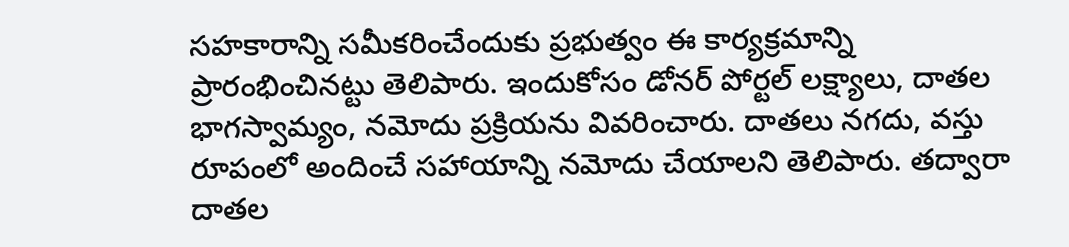సహకారాన్ని సమీకరించేందుకు ప్రభుత్వం ఈ కార్యక్రమాన్ని ప్రారంభించినట్టు తెలిపారు. ఇందుకోసం డోనర్‌ పోర్టల్‌ లక్ష్యాలు, దాతల భాగస్వామ్యం, నమోదు ప్రక్రియను వివరించారు. దాతలు నగదు, వస్తు రూపంలో అందించే సహాయాన్ని నమోదు చేయాలని తెలిపారు. తద్వారా దాతల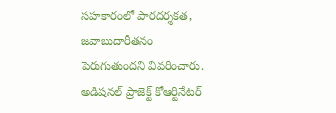సహకారంలో పారదర్శకత, జవాబుదారీతనం పెరుగుతుందని వివరించారు. అడిషనల్‌ ప్రాజెక్ట్‌ కోఆర్టినేటర్‌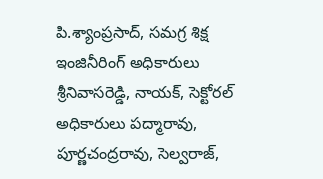పి.శ్యాంప్రసాద్‌, సమగ్ర శిక్ష ఇంజినీరింగ్‌ అధికారులు శ్రీనివాసరెడ్డి, నాయక్‌, సెక్టోరల్‌ అధికారులు పద్మారావు, పూర్ణచంద్రరావు, సెల్వరాజ్‌,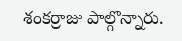శంకర్రాజు పాల్గొన్నారు.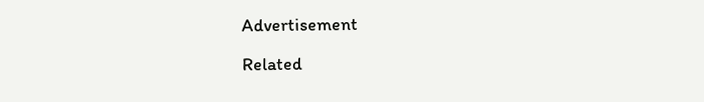Advertisement

Related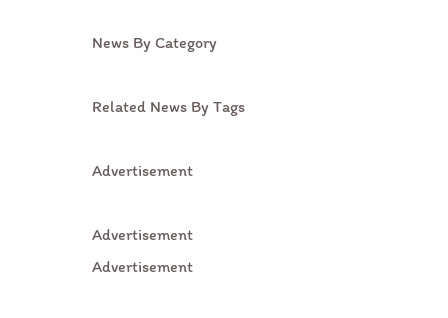News By Category

Related News By Tags

Advertisement

Advertisement
Advertisement